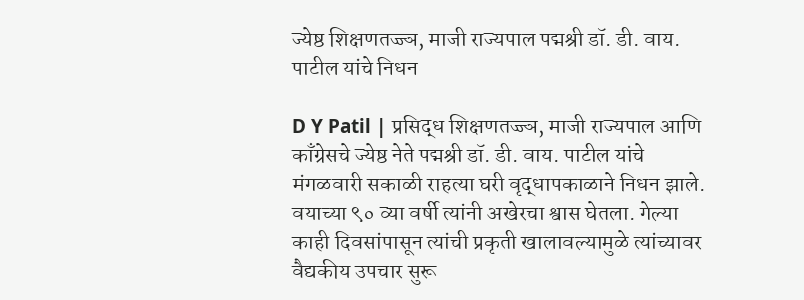ज्येष्ठ शिक्षणतज्ज्ञ, माजी राज्यपाल पद्मश्री डॉ. डी. वाय. पाटील यांचे निधन

D Y Patil | प्रसिद्ध शिक्षणतज्ज्ञ, माजी राज्यपाल आणि काँग्रेसचे ज्येष्ठ नेते पद्मश्री डॉ. डी. वाय. पाटील यांचे मंगळवारी सकाळी राहत्या घरी वृद्धापकाळाने निधन झाले. वयाच्या ९० व्या वर्षी त्यांनी अखेरचा श्वास घेतला. गेल्या काही दिवसांपासून त्यांची प्रकृती खालावल्यामुळे त्यांच्यावर वैद्यकीय उपचार सुरू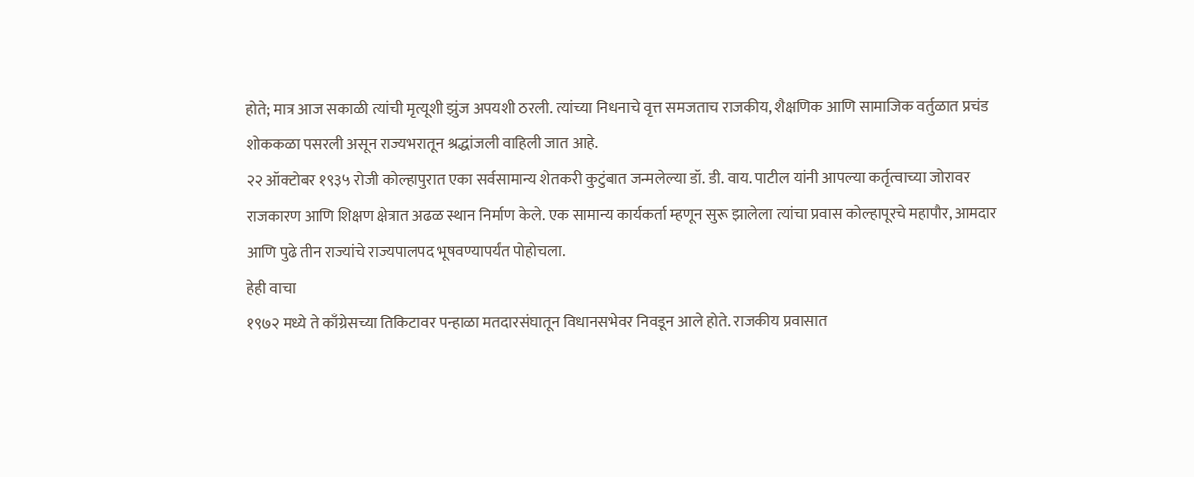होते; मात्र आज सकाळी त्यांची मृत्यूशी झुंज अपयशी ठरली. त्यांच्या निधनाचे वृत्त समजताच राजकीय, शैक्षणिक आणि सामाजिक वर्तुळात प्रचंड शोककळा पसरली असून राज्यभरातून श्रद्धांजली वाहिली जात आहे.
२२ ऑक्टोबर १९३५ रोजी कोल्हापुरात एका सर्वसामान्य शेतकरी कुटुंबात जन्मलेल्या डॉ. डी. वाय. पाटील यांनी आपल्या कर्तृत्वाच्या जोरावर राजकारण आणि शिक्षण क्षेत्रात अढळ स्थान निर्माण केले. एक सामान्य कार्यकर्ता म्हणून सुरू झालेला त्यांचा प्रवास कोल्हापूरचे महापौर, आमदार आणि पुढे तीन राज्यांचे राज्यपालपद भूषवण्यापर्यंत पोहोचला.
हेही वाचा
१९७२ मध्ये ते काँग्रेसच्या तिकिटावर पन्हाळा मतदारसंघातून विधानसभेवर निवडून आले होते. राजकीय प्रवासात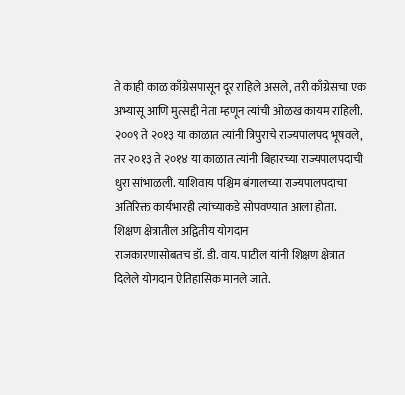ते काही काळ काँग्रेसपासून दूर राहिले असले, तरी काँग्रेसचा एक अभ्यासू आणि मुत्सद्दी नेता म्हणून त्यांची ओळख कायम राहिली. २००९ ते २०१३ या काळात त्यांनी त्रिपुराचे राज्यपालपद भूषवले, तर २०१३ ते २०१४ या काळात त्यांनी बिहारच्या राज्यपालपदाची धुरा सांभाळली. याशिवाय पश्चिम बंगालच्या राज्यपालपदाचा अतिरिक्त कार्यभारही त्यांच्याकडे सोपवण्यात आला होता.
शिक्षण क्षेत्रातील अद्वितीय योगदान
राजकारणासोबतच डॉ. डी. वाय. पाटील यांनी शिक्षण क्षेत्रात दिलेले योगदान ऐतिहासिक मानले जाते.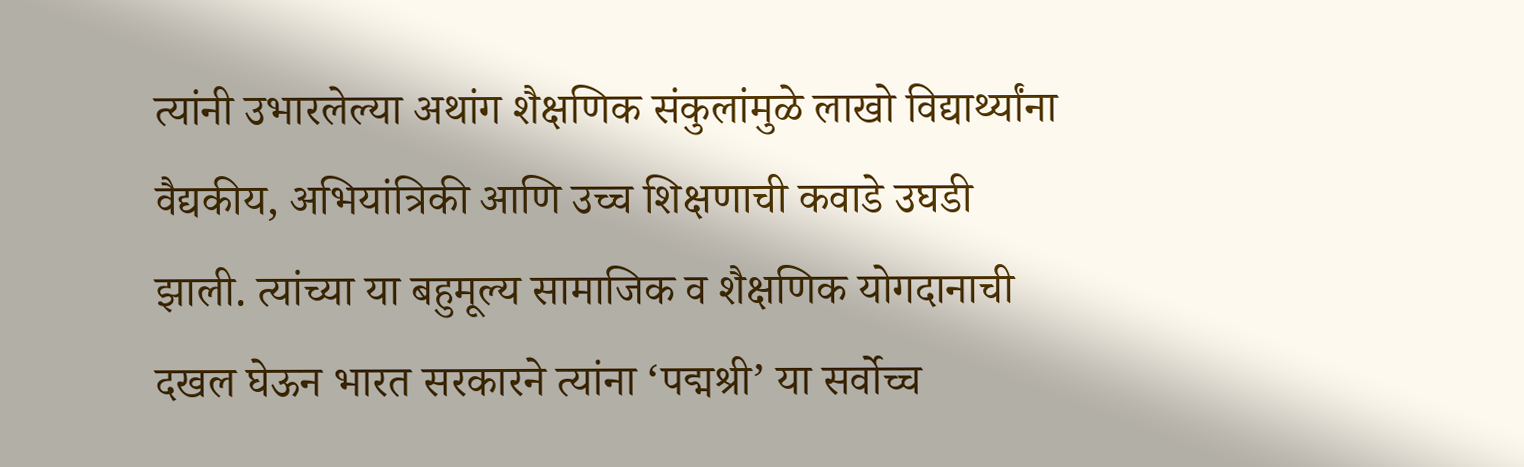त्यांनी उभारलेल्या अथांग शैक्षणिक संकुलांमुळे लाखो विद्यार्थ्यांना वैद्यकीय, अभियांत्रिकी आणि उच्च शिक्षणाची कवाडे उघडी झाली. त्यांच्या या बहुमूल्य सामाजिक व शैक्षणिक योगदानाची दखल घेऊन भारत सरकारने त्यांना ‘पद्मश्री’ या सर्वोच्च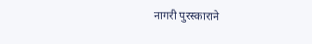नागरी पुरस्काराने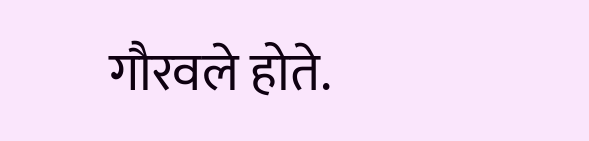गौरवले होते.